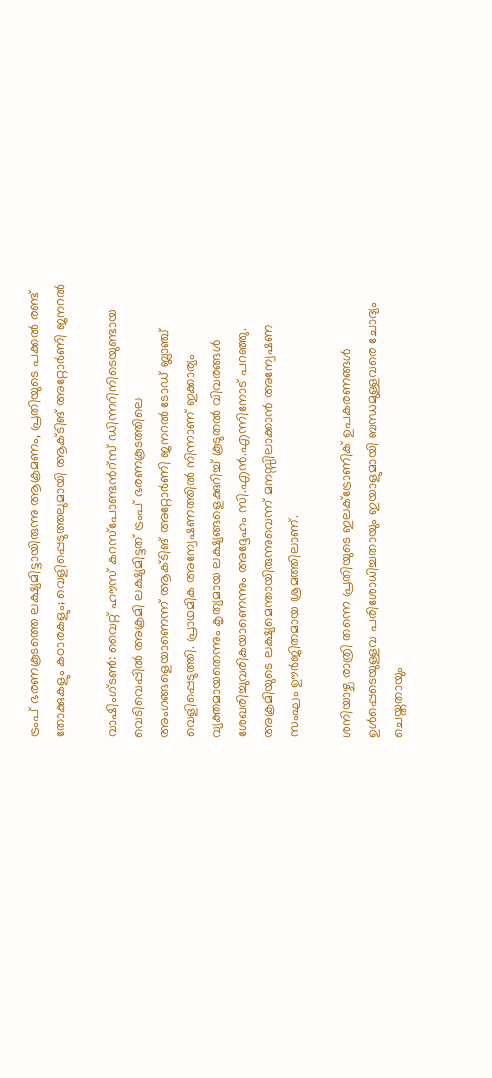ട്രംപ് ഭരണകൂടത്തെ ലക്ഷ്യമിട്ടായിരുന്നു ആക്രമണം, പ്രതിയുടെ പക്കൽ രണ്ട് തോക്കുകളും കഠാരകളും; വെളിപ്പെടുത്തലുമായി ആക്ടിങ് അറ്റോർണി ജനറൽ

വാഷിംഗ്ടൺ: വൈറ്റ് ഹൗസ് കറസ്‌പോണ്ടന്‍റ്സ് ഡിന്നറിനിടെയുണ്ടായ വെടിവെപ്പിൽ അക്രമി ലക്ഷ്യമിട്ടത് ട്രംപ് ഭരണകൂടത്തിലെ അംഗങ്ങളെയാണെന്ന് ആക്ടിങ് അറ്റോർണി ജനറൽ ടോഡ് ബ്ലാഞ്ച് വെളിപ്പെടുത്തി. പ്രാഥമിക അന്വേഷണത്തിൽ നിന്നാണ് ഇക്കാര്യം വ്യക്തമായതെന്നും കൃത്യമായ ലക്ഷ്യങ്ങളെക്കുറിച്ച് കൂടുതൽ വിവരങ്ങൾ ശേഖരിച്ചുവരികയാണെന്നും അദ്ദേഹം സി.എൻ.എന്നിനോട് പറഞ്ഞു. അക്രമിയുടെ ലക്ഷ്യമെന്തായിരുന്നുവെന്ന് മനസ്സിലാക്കാൻ അന്വേഷണ സംഘം ഊർജിതമായ ശ്രമത്തിലാണ്.

ശനിയാഴ്ച രാത്രി തന്നെ പ്രതിയുടെ ഇലക്ട്രോണിക് ഉപകരണങ്ങൾ ഉൾപ്പെടെയുള്ളവ പരിശോധിച്ചതായും ഇയാളുമായി ബന്ധമുള്ളവരെ ചോദ്യം ചെയ്തതായും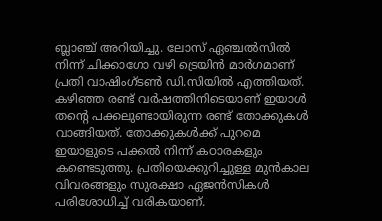ബ്ലാഞ്ച് അറിയിച്ചു. ലോസ് ഏഞ്ചൽസിൽ നിന്ന് ചിക്കാഗോ വഴി ട്രെയിൻ മാർഗമാണ് പ്രതി വാഷിംഗ്ടൺ ഡി.സിയിൽ എത്തിയത്. കഴിഞ്ഞ രണ്ട് വർഷത്തിനിടെയാണ് ഇയാൾ തന്റെ പക്കലുണ്ടായിരുന്ന രണ്ട് തോക്കുകൾ വാങ്ങിയത്. തോക്കുകൾക്ക് പുറമെ ഇയാളുടെ പക്കൽ നിന്ന് കഠാരകളും കണ്ടെടുത്തു. പ്രതിയെക്കുറിച്ചുള്ള മുൻകാല വിവരങ്ങളും സുരക്ഷാ ഏജൻസികൾ പരിശോധിച്ച് വരികയാണ്.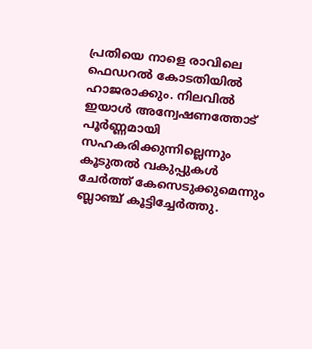പ്രതിയെ നാളെ രാവിലെ ഫെഡറൽ കോടതിയിൽ ഹാജരാക്കും. നിലവിൽ ഇയാൾ അന്വേഷണത്തോട് പൂർണ്ണമായി സഹകരിക്കുന്നില്ലെന്നും കൂടുതൽ വകുപ്പുകൾ ചേർത്ത് കേസെടുക്കുമെന്നും ബ്ലാഞ്ച് കൂട്ടിച്ചേർത്തു.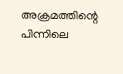അക്രമത്തിന്റെ പിന്നിലെ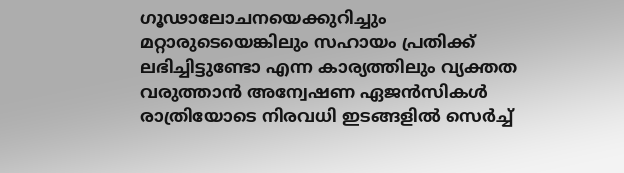ഗൂഢാലോചനയെക്കുറിച്ചും മറ്റാരുടെയെങ്കിലും സഹായം പ്രതിക്ക് ലഭിച്ചിട്ടുണ്ടോ എന്ന കാര്യത്തിലും വ്യക്തത വരുത്താൻ അന്വേഷണ ഏജൻസികൾ രാത്രിയോടെ നിരവധി ഇടങ്ങളിൽ സെർച്ച്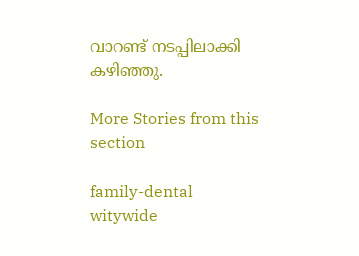വാറണ്ട് നടപ്പിലാക്കി കഴിഞ്ഞു.

More Stories from this section

family-dental
witywide